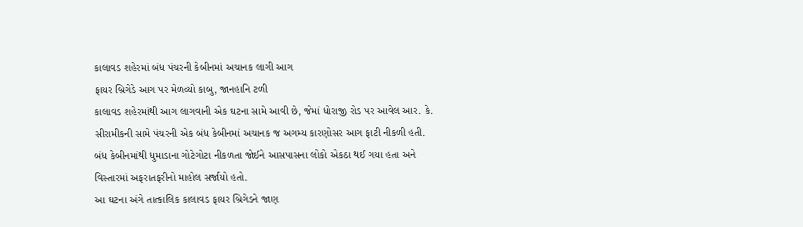કાલાવડ શહેરમાં બંધ પંચરની કેબીનમાં અચાનક લાગી આગ
ફાયર બ્રિગેડે આગ પર મેળવ્યો કાબુ, જાનહાનિ ટળી
કાલાવડ શહેરમાંથી આગ લાગવાની એક ઘટના સામે આવી છે, જેમાં ધોરાજી રોડ પર આવેલ આર. કે. સીરામીકની સામે પંચરની એક બંધ કેબીનમાં અચાનક જ અગમ્ય કારણોસર આગ ફાટી નીકળી હતી. બંધ કેબીનમાંથી ધુમાડાના ગોટેગોટા નીકળતા જોઈને આસપાસના લોકો એકઠા થઈ ગયા હતા અને વિસ્તારમાં અફરાતફરીનો માહોલ સર્જાયો હતો.
આ ઘટના અંગે તાત્કાલિક કાલાવડ ફાયર બ્રિગેડને જાણ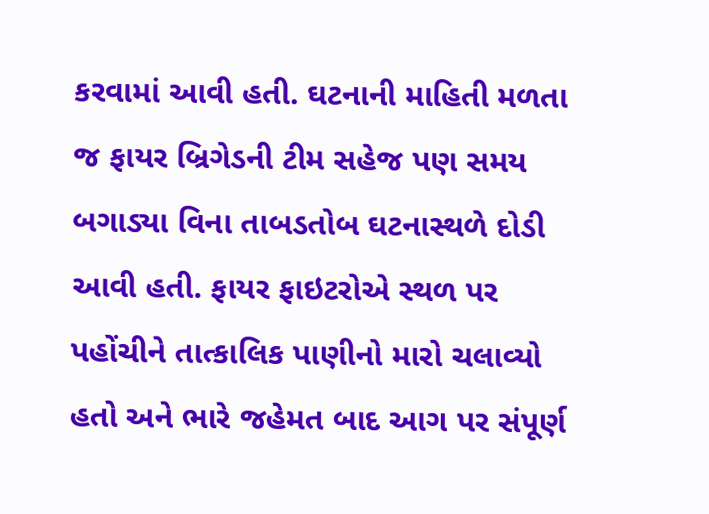કરવામાં આવી હતી. ઘટનાની માહિતી મળતા જ ફાયર બ્રિગેડની ટીમ સહેજ પણ સમય બગાડ્યા વિના તાબડતોબ ઘટનાસ્થળે દોડી આવી હતી. ફાયર ફાઇટરોએ સ્થળ પર પહોંચીને તાત્કાલિક પાણીનો મારો ચલાવ્યો હતો અને ભારે જહેમત બાદ આગ પર સંપૂર્ણ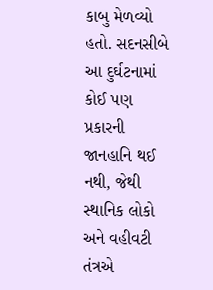કાબુ મેળવ્યો હતો. સદનસીબે આ દુર્ઘટનામાં કોઈ પણ પ્રકારની જાનહાનિ થઈ નથી, જેથી સ્થાનિક લોકો અને વહીવટી તંત્રએ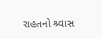રાહતનો શ્ર્વાસ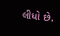લીધો છે.